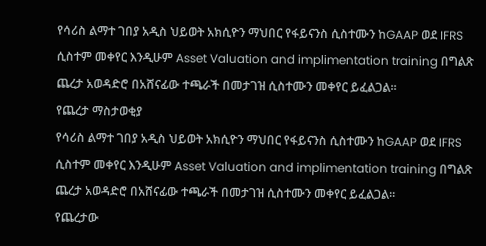የሳሪስ ልማተ ገበያ አዲስ ህይወት አክሲዮን ማህበር የፋይናንስ ሲስተሙን ከGAAP ወደ IFRS ሲስተም መቀየር እንዲሁም Asset Valuation and implimentation training በግልጽ ጨረታ አወዳድሮ በአሸናፊው ተጫራች በመታገዝ ሲስተሙን መቀየር ይፈልጋል።
የጨረታ ማስታወቂያ
የሳሪስ ልማተ ገበያ አዲስ ህይወት አክሲዮን ማህበር የፋይናንስ ሲስተሙን ከGAAP ወደ IFRS ሲስተም መቀየር እንዲሁም Asset Valuation and implimentation training በግልጽ ጨረታ አወዳድሮ በአሸናፊው ተጫራች በመታገዝ ሲስተሙን መቀየር ይፈልጋል።
የጨረታው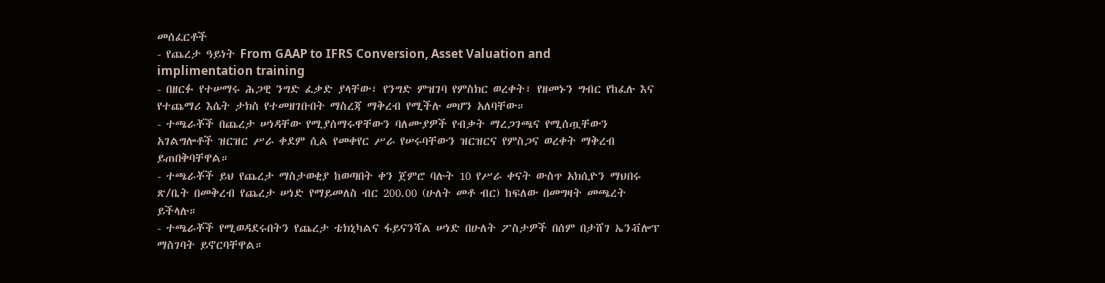መሰፈርቶች
- የጨረታ ዓይነት From GAAP to IFRS Conversion, Asset Valuation and implimentation training
- በዘርፉ የተሠማሩ ሕጋዊ ንግድ ፈቃድ ያላቸው፣ የንግድ ምዝገባ የምስክር ወረቀት፣ የዘመኑን ግብር የከፈሉ እና የተጨማሪ እሴት ታክስ የተመዘገቡበት ማስረጃ ማቅረብ የሚችሉ መሆን አለባቸው።
- ተጫራቾች በጨረታ ሠነዳቸው የሚያሰማሩዋቸውን ባለሙያዎች የብቃት ማረጋገጫና የሚሰጧቸውን አገልግሎቶች ዝርዝር ሥራ ቀደም ሲል የመቀየር ሥራ የሠሩባቸውን ዝርዝርና የምስጋና ወረቀት ማቅረብ ይጠበቅባቸዋል።
- ተጫራቾች ይህ የጨረታ ማስታወቂያ ከወጣበት ቀን ጀምሮ ባሉት 10 የሥራ ቀናት ውስጥ አክሲዮን ማህበሩ ጽ/ቤት በመቅረብ የጨረታ ሠነድ የማይመለስ ብር 200.00 (ሁለት መቶ ብር) ከፍለው በመግዛት መጫረት ይችላሉ።
- ተጫራቾች የሚወዳደሩበትን የጨረታ ቴክኒካልና ፋይናንሻል ሠነድ በሁለት ፖስታዎች በሰም በታሸገ ኤንቭሎፕ ማስገባት ይኖርባቸዋል።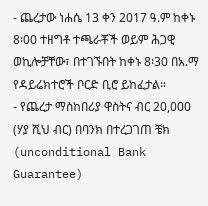- ጨረታው ነሐሴ 13 ቀን 2017 ዓ.ም ከቀኑ 8፡00 ተዘግቶ ተጫራቾች ወይም ሕጋዊ ወኪሎቻቸው፣ በተገኙበት ከቀኑ 8፡30 በአ.ማ የዳይሬክተሮች ቦርድ ቢሮ ይከፈታል።
- የጨረታ ማስከበሪያ ዋስትና ብር 20,000 (ሃያ ሺህ ብር) በባንክ በተረጋገጠ ቼክ (unconditional Bank Guarantee)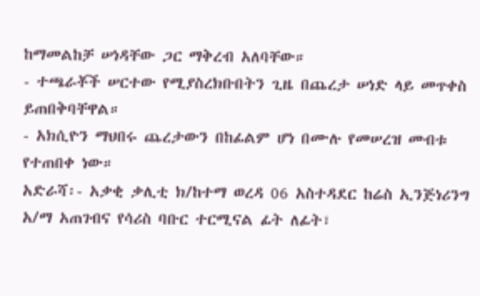ከማመልከቻ ሠነዳቸው ጋር ማቅረብ አለባቸው።
- ተጫራቾች ሠርተው የሚያስረክቡበትን ጊዜ በጨረታ ሠነድ ላይ መጥቀስ ይጠበቅባቸዋል።
- አክሲዮን ማህበሩ ጨረታውን በከፊልም ሆነ በሙሉ የመሠረዝ መብቱ የተጠበቀ ነው።
አድራሻ፡- አቃቂ ቃሊቲ ክ/ከተማ ወረዳ 06 አስተዳደር ከሬስ ኢንጅነሪንግ አ/ማ አጠገብና የሳሪስ ባቡር ተርሚናል ፊት ለፊት፣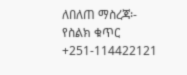ለበለጠ ማስረጃ፡- የስልክ ቁጥር +251-114422121